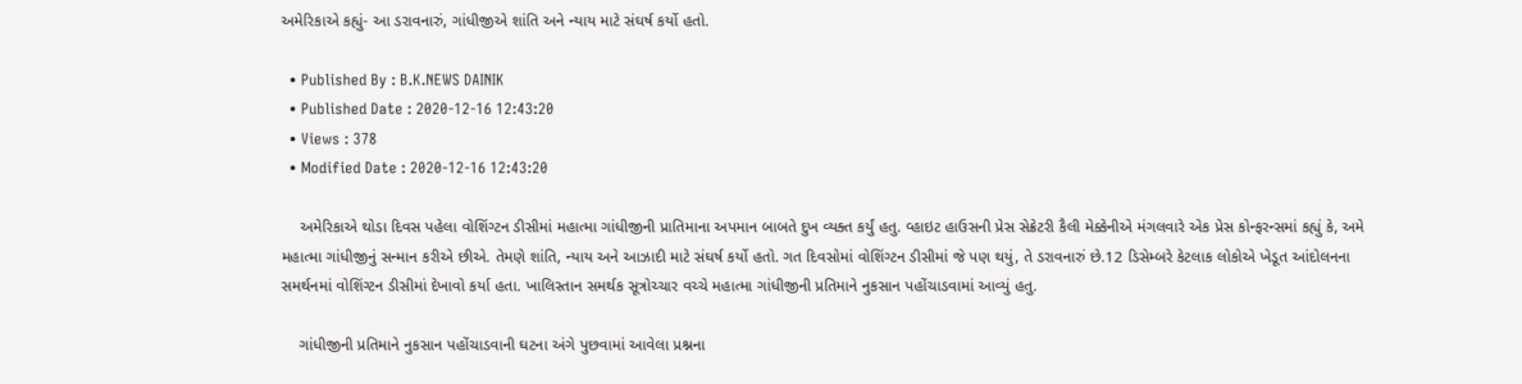અમેરિકાએ કહ્યું- આ ડરાવનારું, ગાંધીજીએ શાંતિ અને ન્યાય માટે સંઘર્ષ કર્યો હતો.

  • Published By : B.K.NEWS DAINIK
  • Published Date : 2020-12-16 12:43:20
  • Views : 378
  • Modified Date : 2020-12-16 12:43:20

    અમેરિકાએ થોડા દિવસ પહેલા વોશિંગ્ટન ડીસીમાં મહાત્મા ગાંધીજીની પ્રાતિમાના અપમાન બાબતે દુખ વ્યક્ત કર્યું હતુ. વ્હાઇટ હાઉસની પ્રેસ સેક્રેટરી કૈલી મેક્કેનીએ મંગલવારે એક પ્રેસ કોન્ફરન્સમાં કહ્યું કે, અમે મહાત્મા ગાંધીજીનું સન્માન કરીએ છીએ. તેમણે શાંતિ, ન્યાય અને આઝાદી માટે સંઘર્ષ કર્યો હતો. ગત દિવસોમાં વોશિંગ્ટન ડીસીમાં જે પણ થયું, તે ડરાવનારું છે.12 ડિસેમ્બરે કેટલાક લોકોએ ખેડૂત આંદોલનના સમર્થનમાં વોશિંગ્ટન ડીસીમાં દેખાવો કર્યા હતા. ખાલિસ્તાન સમર્થક સૂત્રોચ્ચાર વચ્ચે મહાત્મા ગાંધીજીની પ્રતિમાને નુકસાન પહોંચાડવામાં આવ્યું હતુ.

    ગાંધીજીની પ્રતિમાને નુકસાન પહોંચાડવાની ઘટના અંગે પુછવામાં આવેલા પ્રશ્નના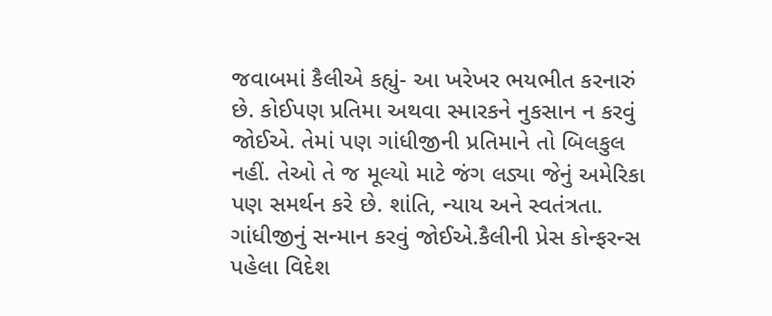જવાબમાં કૈલીએ કહ્યું- આ ખરેખર ભયભીત કરનારું છે. કોઈપણ પ્રતિમા અથવા સ્મારકને નુકસાન ન કરવું જોઈએ. તેમાં પણ ગાંધીજીની પ્રતિમાને તો બિલકુલ નહીં. તેઓ તે જ મૂલ્યો માટે જંગ લડ્યા જેનું અમેરિકા પણ સમર્થન કરે છે. શાંતિ, ન્યાય અને સ્વતંત્રતા. ગાંધીજીનું સન્માન કરવું જોઈએ.કૈલીની પ્રેસ કોન્ફરન્સ પહેલા વિદેશ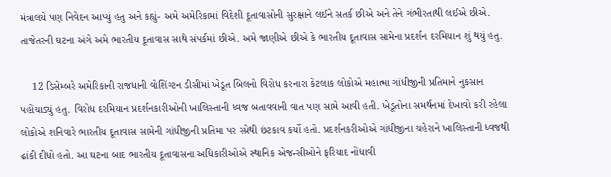મંત્રાલયે પણ નિવેદન આપ્યું હતુ અને કહ્યું- અમે અમેરિકામાં વિદેશી દૂતાવાસોની સુરક્ષાને લઈને સતર્ક છીએ અને તેને ગંભીરતાથી લઈએ છીએ. તાજેતરની ઘટના અંગે અમે ભારતીય દૂતાવાસ સાથે સંપર્કમાં છીએ. અમે જાણીએ છીએ કે ભારતીય દૂતાવાસ સામેના પ્રદર્શન દરમિયાન શું થયું હતુ.

    12 ડિસેમ્બરે અમેરિકાની રાજધાની વોશિંગ્ટન ડીસીમાં ખેડૂત બિલનો વિરોધ કરનારા કેટલાક લોકોએ મહાત્મા ગાંધીજીની પ્રતિમાને નુકસાન પહોંચાડ્યું હતુ. વિરોધ દરમિયાન પ્રદર્શનકારીઓની ખાલિસ્તાની ધ્વજ બતાવવાની વાત પણ સામે આવી હતી. ખેડૂતોના સમર્થનમાં દેખાવો કરી રહેલા લોકોએ શનિવારે ભારતીય દૂતાવાસ સામેની ગાંધીજીની પ્રતિમા પર સ્પ્રેથી છંટકાવ કર્યો હતો. પ્રદર્શનકરીઓએ ગાંધીજીના ચહેરાને ખાલિસ્તાની ધ્વજથી ઢાંકી દીધો હતો. આ ઘટના બાદ ભારતીય દૂતાવાસના અધિકારીઓએ સ્થાનિક એજન્સીઓને ફરિયાદ નોંધાવી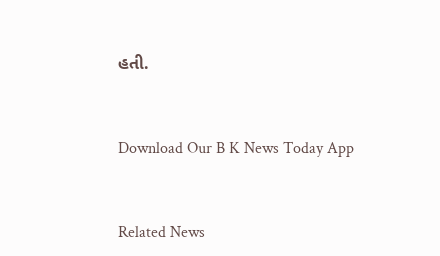હતી.



Download Our B K News Today App



Related News